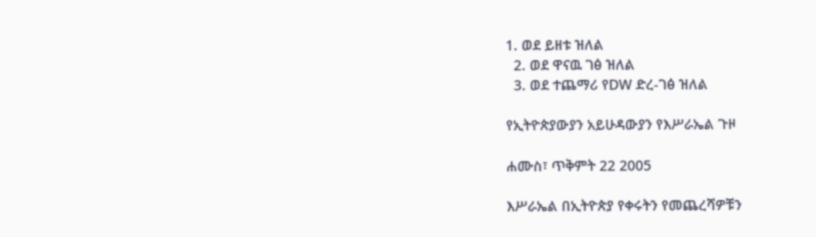1. ወደ ይዘቱ ዝለል
  2. ወደ ዋናዉ ገፅ ዝለል
  3. ወደ ተጨማሪ የDW ድረ-ገፅ ዝለል

የኢትዮጵያውያን አይሁዳውያን የእሥራኤል ጉዞ

ሐሙስ፣ ጥቅምት 22 2005

እሥራኤል በኢትዮጵያ የቀሩትን የመጨረሻዎቹን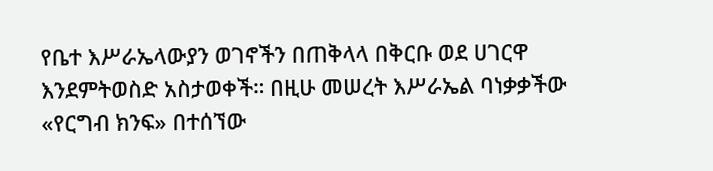የቤተ እሥራኤላውያን ወገኖችን በጠቅላላ በቅርቡ ወደ ሀገርዋ እንደምትወስድ አስታወቀች። በዚሁ መሠረት እሥራኤል ባነቃቃችው «የርግብ ክንፍ» በተሰኘው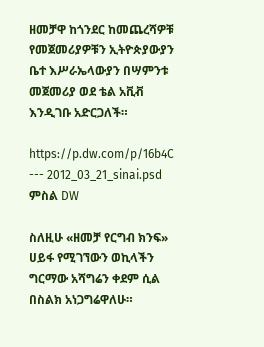ዘመቻዋ ከጎንደር ከመጨረሻዎቹ የመጀመሪያዎቹን ኢትዮጵያውያን ቤተ እሥራኤላውያን በሣምንቱ መጀመሪያ ወደ ቴል አቪቭ እንዲገቡ አድርጋለች።

https://p.dw.com/p/16b4C
--- 2012_03_21_sinai.psd
ምስል DW

ስለዚሁ «ዘመቻ የርግብ ክንፍ» ሀይፋ የሚገኘውን ወኪላችን ግርማው አሻግሬን ቀደም ሲል በስልክ አነጋግሬዋለሁ።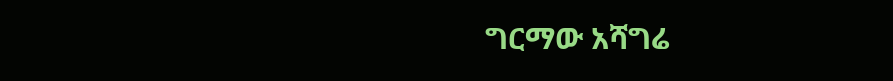ግርማው አሻግሬ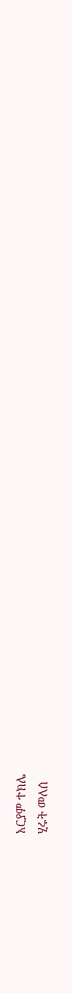አርያም ተክሌ
ሂሩት መለሰ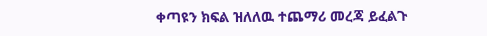ቀጣዩን ክፍል ዝለለዉ ተጨማሪ መረጃ ይፈልጉ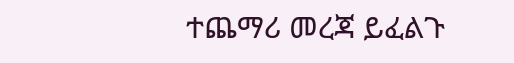ተጨማሪ መረጃ ይፈልጉ